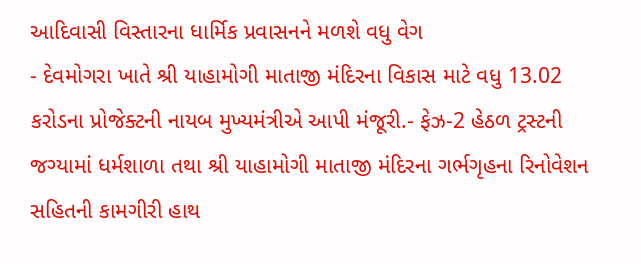આદિવાસી વિસ્તારના ધાર્મિક પ્રવાસનને મળશે વધુ વેગ
- દેવમોગરા ખાતે શ્રી યાહામોગી માતાજી મંદિરના વિકાસ માટે વધુ 13.02 કરોડના પ્રોજેક્ટની નાયબ મુખ્યમંત્રીએ આપી મંજૂરી.- ફેઝ-2 હેઠળ ટ્રસ્ટની જગ્યામાં ધર્મશાળા તથા શ્રી યાહામોગી માતાજી મંદિરના ગર્ભગૃહના રિનોવેશન સહિતની કામગીરી હાથ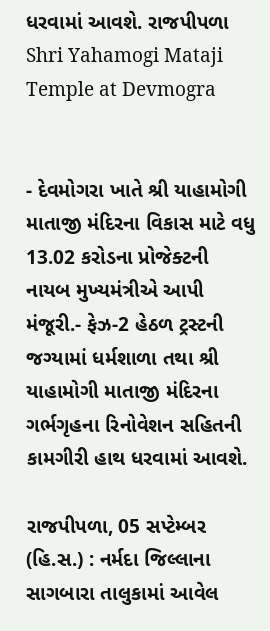ધરવામાં આવશે. રાજપીપળા
Shri Yahamogi Mataji Temple at Devmogra


- દેવમોગરા ખાતે શ્રી યાહામોગી માતાજી મંદિરના વિકાસ માટે વધુ 13.02 કરોડના પ્રોજેક્ટની નાયબ મુખ્યમંત્રીએ આપી મંજૂરી.- ફેઝ-2 હેઠળ ટ્રસ્ટની જગ્યામાં ધર્મશાળા તથા શ્રી યાહામોગી માતાજી મંદિરના ગર્ભગૃહના રિનોવેશન સહિતની કામગીરી હાથ ધરવામાં આવશે.

રાજપીપળા, 05 સપ્ટેમ્બર (હિ.સ.) : નર્મદા જિલ્લાના સાગબારા તાલુકામાં આવેલ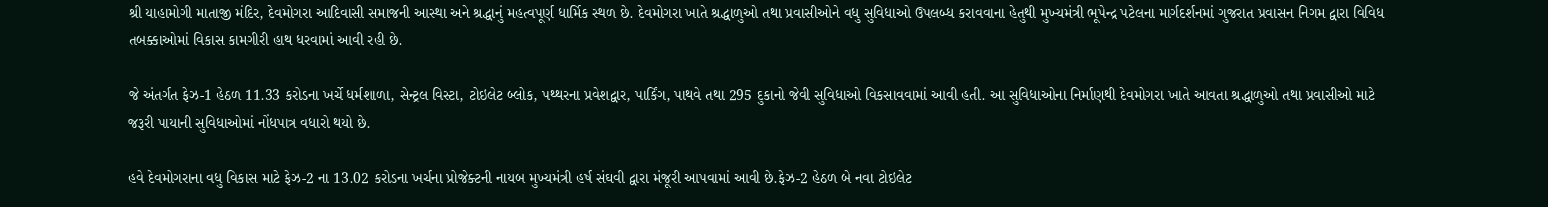શ્રી યાહામોગી માતાજી મંદિર, દેવમોગરા આદિવાસી સમાજની આસ્થા અને શ્રદ્ધાનું મહત્વપૂર્ણ ધાર્મિક સ્થળ છે. દેવમોગરા ખાતે શ્રદ્ધાળુઓ તથા પ્રવાસીઓને વધુ સુવિધાઓ ઉપલબ્ધ કરાવવાના હેતુથી મુખ્યમંત્રી ભૂપેન્દ્ર પટેલના માર્ગદર્શનમાં ગુજરાત પ્રવાસન નિગમ દ્વારા વિવિધ તબક્કાઓમાં વિકાસ કામગીરી હાથ ધરવામાં આવી રહી છે.

જે અંતર્ગત ફેઝ-1 હેઠળ 11.33 કરોડના ખર્ચે ધર્મશાળા, સેન્ટ્રલ વિસ્ટા, ટોઇલેટ બ્લોક, પથ્થરના પ્રવેશદ્વાર, પાર્કિંગ, પાથવે તથા 295 દુકાનો જેવી સુવિધાઓ વિકસાવવામાં આવી હતી. આ સુવિધાઓના નિર્માણથી દેવમોગરા ખાતે આવતા શ્રદ્ધાળુઓ તથા પ્રવાસીઓ માટે જરૂરી પાયાની સુવિધાઓમાં નોંધપાત્ર વધારો થયો છે.

હવે દેવમોગરાના વધુ વિકાસ માટે ફેઝ-2 ના 13.02 કરોડના ખર્ચના પ્રોજેક્ટની નાયબ મુખ્યમંત્રી હર્ષ સંઘવી દ્વારા મંજૂરી આપવામાં આવી છે.ફેઝ-2 હેઠળ બે નવા ટોઇલેટ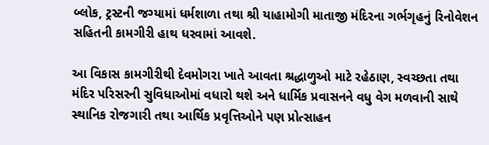બ્લોક, ટ્રસ્ટની જગ્યામાં ધર્મશાળા તથા શ્રી યાહામોગી માતાજી મંદિરના ગર્ભગૃહનું રિનોવેશન સહિતની કામગીરી હાથ ધરવામાં આવશે.

આ વિકાસ કામગીરીથી દેવમોગરા ખાતે આવતા શ્રદ્ધાળુઓ માટે રહેઠાણ, સ્વચ્છતા તથા મંદિર પરિસરની સુવિધાઓમાં વધારો થશે અને ધાર્મિક પ્રવાસનને વધુ વેગ મળવાની સાથે સ્થાનિક રોજગારી તથા આર્થિક પ્રવૃત્તિઓને પણ પ્રોત્સાહન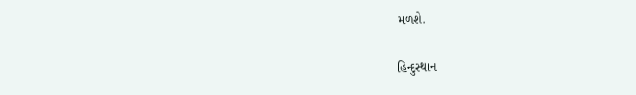મળશે.

હિન્દુસ્થાન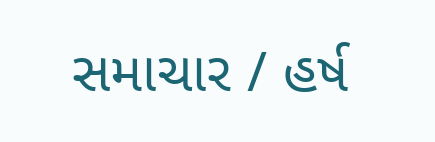સમાચાર / હર્ષ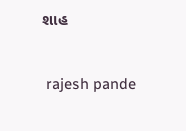શાહ


 rajesh pande